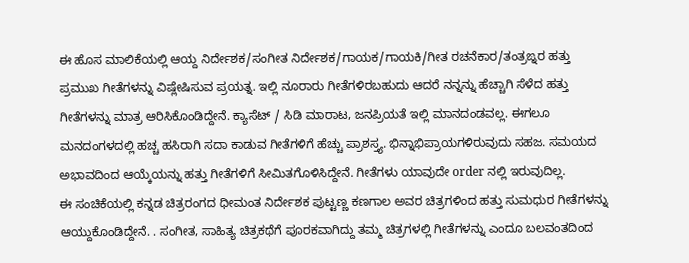ಈ ಹೊಸ ಮಾಲಿಕೆಯಲ್ಲಿ ಆಯ್ದ ನಿರ್ದೇಶಕ/ಸಂಗೀತ ನಿರ್ದೇಶಕ/ಗಾಯಕ/ಗಾಯಕಿ/ಗೀತ ರಚನೆಕಾರ/ತಂತ್ರಙ್ನರ ಹತ್ತು ಪ್ರಮುಖ ಗೀತೆಗಳನ್ನು ವಿಷ್ಲೇಷಿಸುವ ಪ್ರಯತ್ನ. ಇಲ್ಲಿ ನೂರಾರು ಗೀತೆಗಳಿರಬಹುದು ಆದರೆ ನನ್ನನ್ನು ಹೆಚ್ಚಾಗಿ ಸೆಳೆದ ಹತ್ತು ಗೀತೆಗಳನ್ನು ಮಾತ್ರ ಆರಿಸಿಕೊಂಡಿದ್ದೇನೆ. ಕ್ಯಾಸೆಟ್ / ಸಿಡಿ ಮಾರಾಟ, ಜನಪ್ರಿಯತೆ ಇಲ್ಲಿ ಮಾನದಂಡವಲ್ಲ. ಈಗಲೂ ಮನದಂಗಳದಲ್ಲಿ ಹಚ್ಚ ಹಸಿರಾಗಿ ಸದಾ ಕಾಡುವ ಗೀತೆಗಳಿಗೆ ಹೆಚ್ಚು ಪ್ರಾಶಸ್ತ್ಯ. ಭಿನ್ನಾಭಿಪ್ರಾಯಗಳಿರುವುದು ಸಹಜ. ಸಮಯದ ಅಭಾವದಿಂದ ಆಯ್ಕೆಯನ್ನು ಹತ್ತು ಗೀತೆಗಳಿಗೆ ಸೀಮಿತಗೊಳಿಸಿದ್ದೇನೆ. ಗೀತೆಗಳು ಯಾವುದೇ order ನಲ್ಲಿ ಇರುವುದಿಲ್ಲ.
ಈ ಸಂಚಿಕೆಯಲ್ಲಿ ಕನ್ನಡ ಚಿತ್ರರಂಗದ ಧೀಮಂತ ನಿರ್ದೇಶಕ ಪುಟ್ಟಣ್ಣ ಕಣಗಾಲ ಅವರ ಚಿತ್ರಗಳಿಂದ ಹತ್ತು ಸುಮಧುರ ಗೀತೆಗಳನ್ನು ಆಯ್ದುಕೊಂಡಿದ್ದೇನೆ. . ಸಂಗೀತ, ಸಾಹಿತ್ಯ ಚಿತ್ರಕಥೆಗೆ ಪೂರಕವಾಗಿದ್ದು ತಮ್ಮ ಚಿತ್ರಗಳಲ್ಲಿ ಗೀತೆಗಳನ್ನು ಎಂದೂ ಬಲವಂತದಿಂದ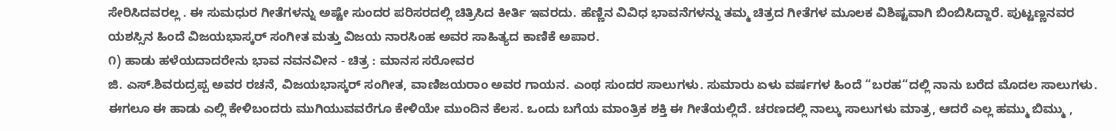ಸೇರಿಸಿದವರಲ್ಲ . ಈ ಸುಮಧುರ ಗೀತೆಗಳನ್ನು ಅಷ್ಟೇ ಸುಂದರ ಪರಿಸರದಲ್ಲಿ ಚಿತ್ರಿಸಿದ ಕೀರ್ತಿ ಇವರದು. ಹೆಣ್ಣಿನ ವಿವಿಧ ಭಾವನೆಗಳನ್ನು ತಮ್ಮ ಚಿತ್ರದ ಗೀತೆಗಳ ಮೂಲಕ ವಿಶಿಷ್ಟವಾಗಿ ಬಿಂಬಿಸಿದ್ದಾರೆ. ಪುಟ್ಟಣ್ಣನವರ ಯಶಸ್ಸಿನ ಹಿಂದೆ ವಿಜಯಭಾಸ್ಕರ್ ಸಂಗೀತ ಮತ್ತು ವಿಜಯ ನಾರಸಿಂಹ ಅವರ ಸಾಹಿತ್ಯದ ಕಾಣಿಕೆ ಅಪಾರ.
೧) ಹಾಡು ಹಳೆಯದಾದರೇನು ಭಾವ ನವನವೀನ - ಚಿತ್ರ : ಮಾನಸ ಸರೋವರ
ಜಿ. ಎಸ್.ಶಿವರುದ್ರಪ್ಪ ಅವರ ರಚನೆ, ವಿಜಯಭಾಸ್ಕರ್ ಸಂಗೀತ, ವಾಣಿಜಯರಾಂ ಅವರ ಗಾಯನ. ಎಂಥ ಸುಂದರ ಸಾಲುಗಳು. ಸುಮಾರು ಏಳು ವರ್ಷಗಳ ಹಿಂದೆ “ಬರಹ“ದಲ್ಲಿ ನಾನು ಬರೆದ ಮೊದಲ ಸಾಲುಗಳು. ಈಗಲೂ ಈ ಹಾಡು ಎಲ್ಲಿ ಕೇಳಿಬಂದರು ಮುಗಿಯುವವರೆಗೂ ಕೇಳಿಯೇ ಮುಂದಿನ ಕೆಲಸ. ಒಂದು ಬಗೆಯ ಮಾಂತ್ರಿಕ ಶಕ್ತಿ ಈ ಗೀತೆಯಲ್ಲಿದೆ. ಚರಣದಲ್ಲಿ ನಾಲ್ಕು ಸಾಲುಗಳು ಮಾತ್ರ, ಆದರೆ ಎಲ್ಲ ಹಮ್ಮು ಬಿಮ್ಮು ,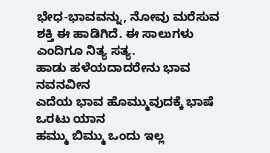ಭೇಧ-ಭಾವವನ್ನು, ನೋವು ಮರೆಸುವ ಶಕ್ತಿ ಈ ಹಾಡಿಗಿದೆ. ಈ ಸಾಲುಗಳು ಎಂದಿಗೂ ನಿತ್ಯ ಸತ್ಯ.
ಹಾಡು ಹಳೆಯದಾದರೇನು ಭಾವ ನವನವೀನ
ಎದೆಯ ಭಾವ ಹೊಮ್ಮುವುದಕ್ಕೆ ಭಾಷೆ ಒರಟು ಯಾನ
ಹಮ್ಮು ಬಿಮ್ಮು ಒಂದು ಇಲ್ಲ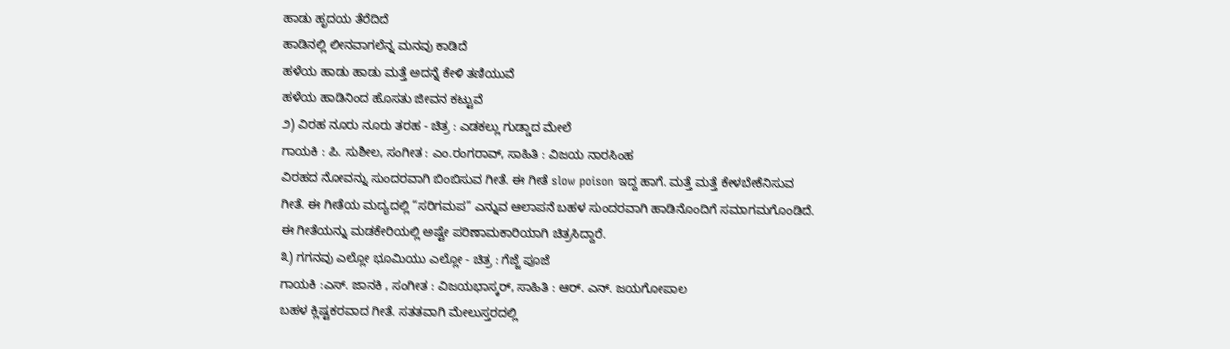ಹಾಡು ಹೃದಯ ತೆರೆದಿದೆ
ಹಾಡಿನಲ್ಲಿ ಲೀನವಾಗಲೆನ್ನ ಮನವು ಕಾಡಿದೆ
ಹಳೆಯ ಹಾಡು ಹಾಡು ಮತ್ತೆ ಅದನ್ನೆ ಕೇಳಿ ತಣಿಯುವೆ
ಹಳೆಯ ಹಾಡಿನಿಂದ ಹೊಸತು ಜೀವನ ಕಟ್ಟುವೆ
೨) ವಿರಹ ನೂರು ನೂರು ತರಹ - ಚಿತ್ರ : ಎಡಕಲ್ಲು ಗುಡ್ಡಾದ ಮೇಲೆ
ಗಾಯಕಿ : ಪಿ. ಸುಶೀಲ, ಸಂಗೀತ : ಎಂ.ರಂಗರಾವ್, ಸಾಹಿತಿ : ವಿಜಯ ನಾರಸಿಂಹ
ವಿರಹದ ನೋವನ್ನು ಸುಂದರವಾಗಿ ಬಿಂಬಿಸುವ ಗೀತೆ. ಈ ಗೀತೆ slow poison ಇದ್ದ ಹಾಗೆ. ಮತ್ತೆ ಮತ್ತೆ ಕೇಳಬೇಕೆನಿಸುವ ಗೀತೆ. ಈ ಗೀತೆಯ ಮದ್ಯದಲ್ಲಿ “ಸರಿಗಮಪ” ಎನ್ನುವ ಆಲಾಪನೆ ಬಹಳ ಸುಂದರವಾಗಿ ಹಾಡಿನೊಂದಿಗೆ ಸಮಾಗಮಗೊಂಡಿದೆ. ಈ ಗೀತೆಯನ್ನು ಮಡಕೇರಿಯಲ್ಲಿ ಅಷ್ಟೇ ಪರಿಣಾಮಕಾರಿಯಾಗಿ ಚಿತ್ರಸಿದ್ದಾರೆ.
೩) ಗಗನವು ಎಲ್ಲೋ ಭೂಮಿಯು ಎಲ್ಲೋ - ಚಿತ್ರ : ಗೆಜ್ಜೆ ಪೂಜೆ
ಗಾಯಕಿ :ಎಸ್. ಜಾನಕಿ , ಸಂಗೀತ : ವಿಜಯಭಾಸ್ಕರ್, ಸಾಹಿತಿ : ಆರ್. ಎನ್. ಜಯಗೋಪಾಲ
ಬಹಳ ಕ್ಲಿಷ್ಟಕರವಾದ ಗೀತೆ. ಸತತವಾಗಿ ಮೇಲುಸ್ತರದಲ್ಲಿ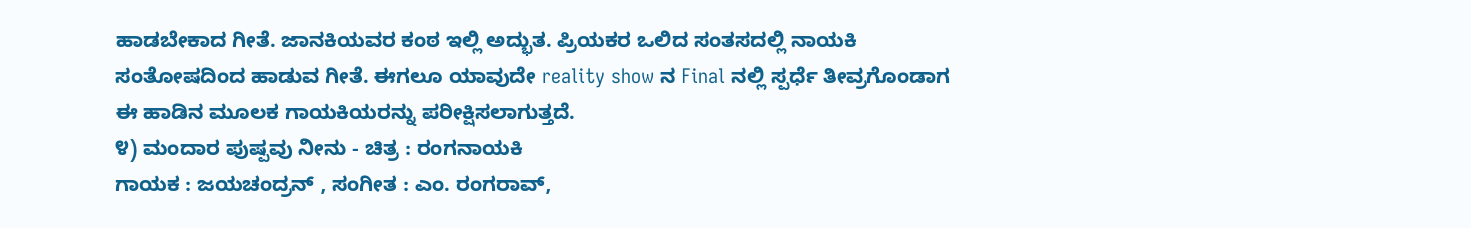ಹಾಡಬೇಕಾದ ಗೀತೆ. ಜಾನಕಿಯವರ ಕಂಠ ಇಲ್ಲಿ ಅದ್ಭುತ. ಪ್ರಿಯಕರ ಒಲಿದ ಸಂತಸದಲ್ಲಿ ನಾಯಕಿ ಸಂತೋಷದಿಂದ ಹಾಡುವ ಗೀತೆ. ಈಗಲೂ ಯಾವುದೇ reality show ನ Final ನಲ್ಲಿ ಸ್ಪರ್ಧೆ ತೀವ್ರಗೊಂಡಾಗ ಈ ಹಾಡಿನ ಮೂಲಕ ಗಾಯಕಿಯರನ್ನು ಪರೀಕ್ಷಿಸಲಾಗುತ್ತದೆ.
೪) ಮಂದಾರ ಪುಷ್ಪವು ನೀನು - ಚಿತ್ರ : ರಂಗನಾಯಕಿ
ಗಾಯಕ : ಜಯಚಂದ್ರನ್ , ಸಂಗೀತ : ಎಂ. ರಂಗರಾವ್,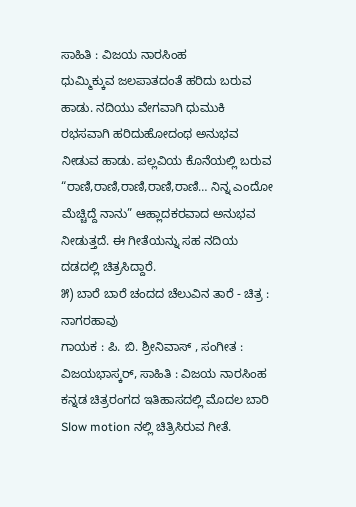ಸಾಹಿತಿ : ವಿಜಯ ನಾರಸಿಂಹ
ಧುಮ್ಮಿಕ್ಕುವ ಜಲಪಾತದಂತೆ ಹರಿದು ಬರುವ ಹಾಡು. ನದಿಯು ವೇಗವಾಗಿ ಧುಮುಕಿ ರಭಸವಾಗಿ ಹರಿದುಹೋದಂಥ ಅನುಭವ ನೀಡುವ ಹಾಡು. ಪಲ್ಲವಿಯ ಕೊನೆಯಲ್ಲಿ ಬರುವ “ರಾಣಿ,ರಾಣಿ,ರಾಣಿ,ರಾಣಿ,ರಾಣಿ… ನಿನ್ನ ಎಂದೋ ಮೆಚ್ಚಿದ್ದೆ ನಾನು” ಆಹ್ಲಾದಕರವಾದ ಅನುಭವ ನೀಡುತ್ತದೆ. ಈ ಗೀತೆಯನ್ನು ಸಹ ನದಿಯ ದಡದಲ್ಲಿ ಚಿತ್ರಸಿದ್ದಾರೆ.
೫) ಬಾರೆ ಬಾರೆ ಚಂದದ ಚೆಲುವಿನ ತಾರೆ - ಚಿತ್ರ : ನಾಗರಹಾವು
ಗಾಯಕ : ಪಿ. ಬಿ. ಶ್ರೀನಿವಾಸ್ , ಸಂಗೀತ : ವಿಜಯಭಾಸ್ಕರ್, ಸಾಹಿತಿ : ವಿಜಯ ನಾರಸಿಂಹ
ಕನ್ನಡ ಚಿತ್ರರಂಗದ ಇತಿಹಾಸದಲ್ಲಿ ಮೊದಲ ಬಾರಿ Slow motion ನಲ್ಲಿ ಚಿತ್ರಿಸಿರುವ ಗೀತೆ.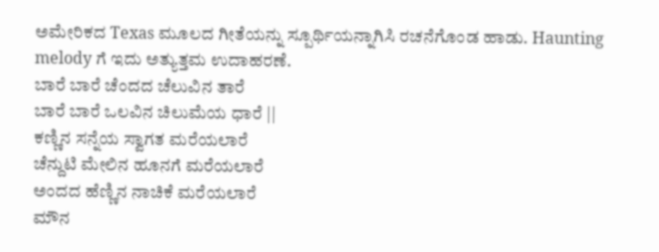ಅಮೇರಿಕದ Texas ಮೂಲದ ಗೀತೆಯನ್ನು ಸ್ಪೂರ್ಥಿಯನ್ನಾಗಿಸಿ ರಚನೆಗೊಂಡ ಹಾಡು. Haunting melody ಗೆ ಇದು ಅತ್ಯುತ್ತಮ ಉದಾಹರಣೆ.
ಬಾರೆ ಬಾರೆ ಚೆಂದದ ಚೆಲುವಿನ ತಾರೆ
ಬಾರೆ ಬಾರೆ ಒಲವಿನ ಚಿಲುಮೆಯ ಧಾರೆ ||
ಕಣ್ಣಿನ ಸನ್ನೆಯ ಸ್ವಾಗತ ಮರೆಯಲಾರೆ
ಚೆನ್ದುಟಿ ಮೇಲಿನ ಹೂನಗೆ ಮರೆಯಲಾರೆ
ಅಂದದ ಹೆಣ್ಣಿನ ನಾಚಿಕೆ ಮರೆಯಲಾರೆ
ಮೌನ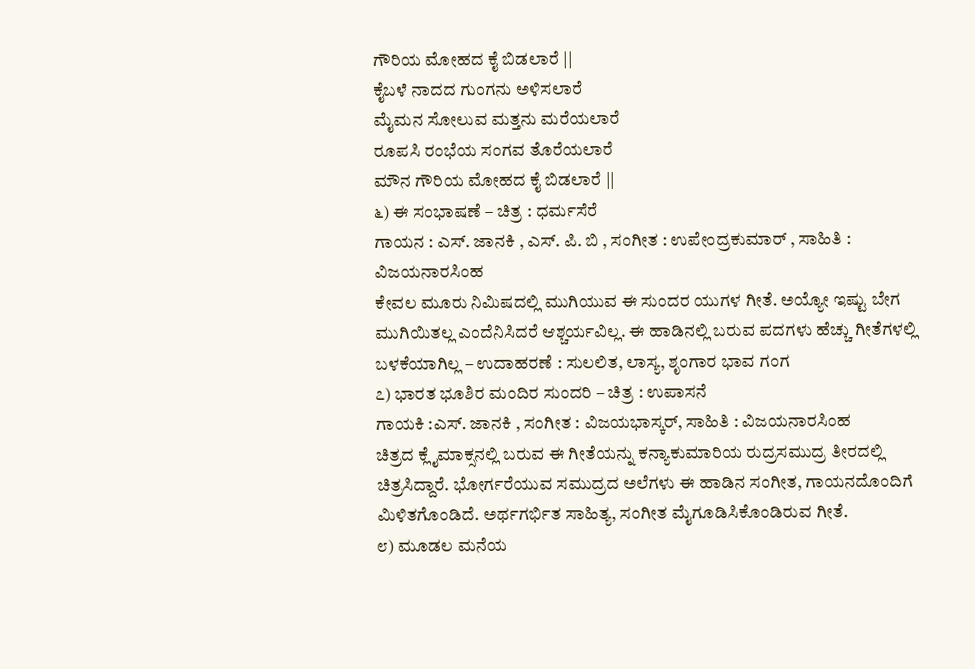ಗೌರಿಯ ಮೋಹದ ಕೈ ಬಿಡಲಾರೆ ||
ಕೈಬಳೆ ನಾದದ ಗುಂಗನು ಅಳಿಸಲಾರೆ
ಮೈಮನ ಸೋಲುವ ಮತ್ತನು ಮರೆಯಲಾರೆ
ರೂಪಸಿ ರಂಭೆಯ ಸಂಗವ ತೊರೆಯಲಾರೆ
ಮೌನ ಗೌರಿಯ ಮೋಹದ ಕೈ ಬಿಡಲಾರೆ ||
೬) ಈ ಸಂಭಾಷಣೆ – ಚಿತ್ರ : ಧರ್ಮಸೆರೆ
ಗಾಯನ : ಎಸ್. ಜಾನಕಿ , ಎಸ್. ಪಿ. ಬಿ , ಸಂಗೀತ : ಉಪೇಂದ್ರಕುಮಾರ್ , ಸಾಹಿತಿ : ವಿಜಯನಾರಸಿಂಹ
ಕೇವಲ ಮೂರು ನಿಮಿಷದಲ್ಲಿ ಮುಗಿಯುವ ಈ ಸುಂದರ ಯುಗಳ ಗೀತೆ. ಅಯ್ಯೋ ಇಷ್ಟು ಬೇಗ ಮುಗಿಯಿತಲ್ಲ ಎಂದೆನಿಸಿದರೆ ಆಶ್ಚರ್ಯವಿಲ್ಲ. ಈ ಹಾಡಿನಲ್ಲಿ ಬರುವ ಪದಗಳು ಹೆಚ್ಚು ಗೀತೆಗಳಲ್ಲಿ ಬಳಕೆಯಾಗಿಲ್ಲ – ಉದಾಹರಣೆ : ಸುಲಲಿತ, ಲಾಸ್ಯ, ಶೃಂಗಾರ ಭಾವ ಗಂಗ
೭) ಭಾರತ ಭೂಶಿರ ಮಂದಿರ ಸುಂದರಿ – ಚಿತ್ರ : ಉಪಾಸನೆ
ಗಾಯಕಿ :ಎಸ್. ಜಾನಕಿ , ಸಂಗೀತ : ವಿಜಯಭಾಸ್ಕರ್, ಸಾಹಿತಿ : ವಿಜಯನಾರಸಿಂಹ
ಚಿತ್ರದ ಕ್ಲೈಮಾಕ್ಸನಲ್ಲಿ ಬರುವ ಈ ಗೀತೆಯನ್ನು ಕನ್ಯಾಕುಮಾರಿಯ ರುದ್ರಸಮುದ್ರ ತೀರದಲ್ಲಿ ಚಿತ್ರಸಿದ್ದಾರೆ. ಭೋರ್ಗರೆಯುವ ಸಮುದ್ರದ ಅಲೆಗಳು ಈ ಹಾಡಿನ ಸಂಗೀತ, ಗಾಯನದೊಂದಿಗೆ ಮಿಳಿತಗೊಂಡಿದೆ. ಅರ್ಥಗರ್ಭಿತ ಸಾಹಿತ್ಯ, ಸಂಗೀತ ಮೈಗೂಡಿಸಿಕೊಂಡಿರುವ ಗೀತೆ.
೮) ಮೂಡಲ ಮನೆಯ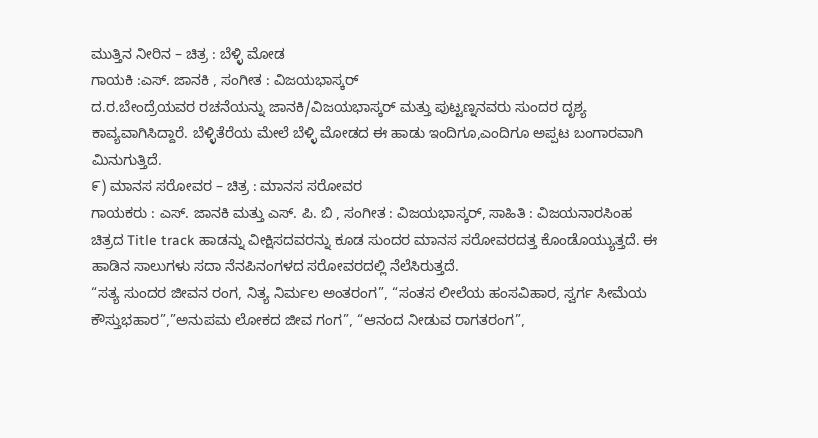ಮುತ್ತಿನ ನೀರಿನ – ಚಿತ್ರ : ಬೆಳ್ಳಿ ಮೋಡ
ಗಾಯಕಿ :ಎಸ್. ಜಾನಕಿ , ಸಂಗೀತ : ವಿಜಯಭಾಸ್ಕರ್
ದ.ರ.ಬೇಂದ್ರೆಯವರ ರಚನೆಯನ್ನು ಜಾನಕಿ/ವಿಜಯಭಾಸ್ಕರ್ ಮತ್ತು ಪುಟ್ಟಣ್ನನವರು ಸುಂದರ ದೃಶ್ಯ ಕಾವ್ಯವಾಗಿಸಿದ್ದಾರೆ. ಬೆಳ್ಳಿತೆರೆಯ ಮೇಲೆ ಬೆಳ್ಳಿ ಮೋಡದ ಈ ಹಾಡು ಇಂದಿಗೂ,ಎಂದಿಗೂ ಅಪ್ಪಟ ಬಂಗಾರವಾಗಿ ಮಿನುಗುತ್ತಿದೆ.
೯) ಮಾನಸ ಸರೋವರ – ಚಿತ್ರ : ಮಾನಸ ಸರೋವರ
ಗಾಯಕರು : ಎಸ್. ಜಾನಕಿ ಮತ್ತು ಎಸ್. ಪಿ. ಬಿ , ಸಂಗೀತ : ವಿಜಯಭಾಸ್ಕರ್, ಸಾಹಿತಿ : ವಿಜಯನಾರಸಿಂಹ
ಚಿತ್ರದ Title track ಹಾಡನ್ನು ವೀಕ್ಷಿಸದವರನ್ನು ಕೂಡ ಸುಂದರ ಮಾನಸ ಸರೋವರದತ್ತ ಕೊಂಡೊಯ್ಯುತ್ತದೆ. ಈ ಹಾಡಿನ ಸಾಲುಗಳು ಸದಾ ನೆನಪಿನಂಗಳದ ಸರೋವರದಲ್ಲಿ ನೆಲೆಸಿರುತ್ತದೆ.
“ಸತ್ಯ ಸುಂದರ ಜೀವನ ರಂಗ, ನಿತ್ಯ ನಿರ್ಮಲ ಅಂತರಂಗ”, “ಸಂತಸ ಲೀಲೆಯ ಹಂಸವಿಹಾರ, ಸ್ವರ್ಗ ಸೀಮೆಯ ಕೌಸ್ತುಭಹಾರ”,”ಅನುಪಮ ಲೋಕದ ಜೀವ ಗಂಗ”, “ಆನಂದ ನೀಡುವ ರಾಗತರಂಗ”,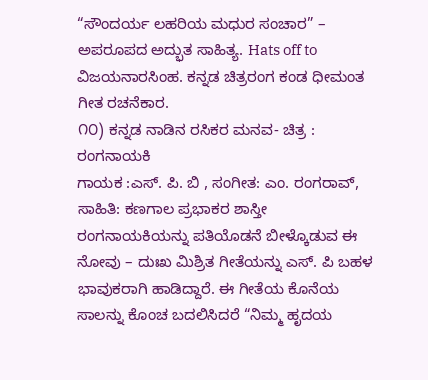“ಸೌಂದರ್ಯ ಲಹರಿಯ ಮಧುರ ಸಂಚಾರ” – ಅಪರೂಪದ ಅದ್ಭುತ ಸಾಹಿತ್ಯ. Hats off to ವಿಜಯನಾರಸಿಂಹ. ಕನ್ನಡ ಚಿತ್ರರಂಗ ಕಂಡ ಧೀಮಂತ ಗೀತ ರಚನೆಕಾರ.
೧೦) ಕನ್ನಡ ನಾಡಿನ ರಸಿಕರ ಮನವ- ಚಿತ್ರ : ರಂಗನಾಯಕಿ
ಗಾಯಕ :ಎಸ್. ಪಿ. ಬಿ , ಸಂಗೀತ: ಎಂ. ರಂಗರಾವ್, ಸಾಹಿತಿ: ಕಣಗಾಲ ಪ್ರಭಾಕರ ಶಾಸ್ತೀ
ರಂಗನಾಯಕಿಯನ್ನು ಪತಿಯೊಡನೆ ಬೀಳ್ಕೊಡುವ ಈ ನೋವು – ದುಃಖ ಮಿಶ್ರಿತ ಗೀತೆಯನ್ನು ಎಸ್. ಪಿ ಬಹಳ ಭಾವುಕರಾಗಿ ಹಾಡಿದ್ದಾರೆ. ಈ ಗೀತೆಯ ಕೊನೆಯ ಸಾಲನ್ನು ಕೊಂಚ ಬದಲಿಸಿದರೆ “ನಿಮ್ಮ ಹೃದಯ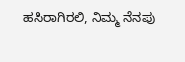ಹಸಿರಾಗಿರಲಿ, ನಿಮ್ಮ ನೆನಪು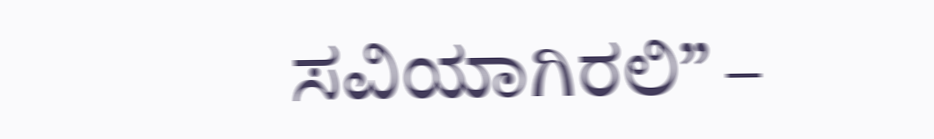ಸವಿಯಾಗಿರಲಿ” –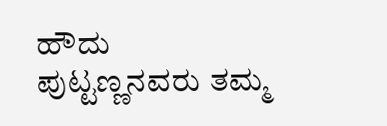ಹೌದು ಪುಟ್ಟಣ್ಣನವರು ತಮ್ಮ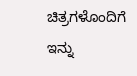ಚಿತ್ರಗಳೊಂದಿಗೆ ಇನ್ನು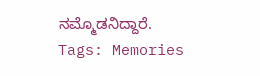ನಮ್ಮೊಡನಿದ್ದಾರೆ.
Tags: Memories